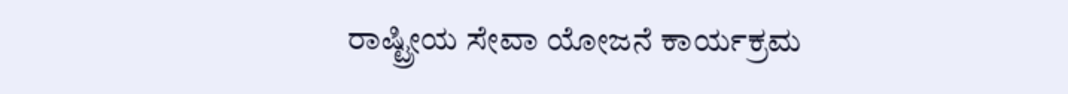ರಾಷ್ಟ್ರೀಯ ಸೇವಾ ಯೋಜನೆ ಕಾರ್ಯಕ್ರಮ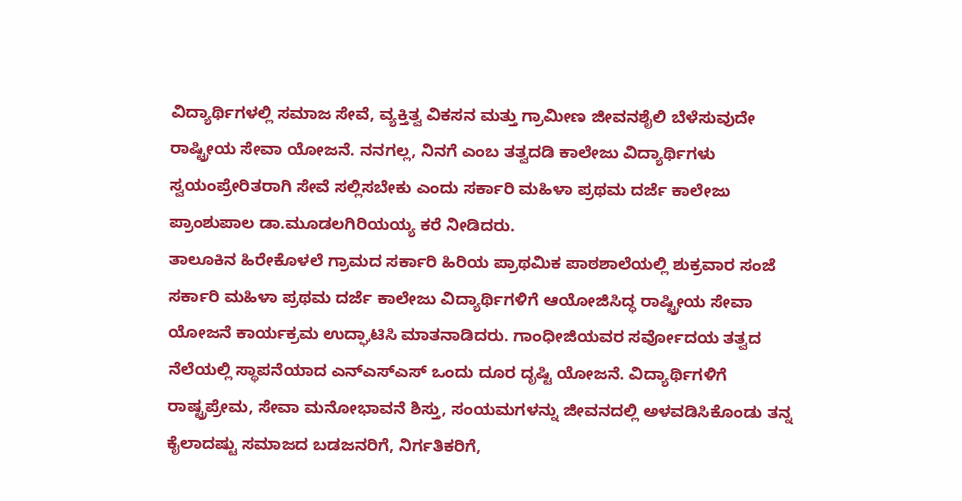ವಿದ್ಯಾರ್ಥಿಗಳಲ್ಲಿ ಸಮಾಜ ಸೇವೆ, ವ್ಯಕ್ತಿತ್ವ ವಿಕಸನ ಮತ್ತು ಗ್ರಾಮೀಣ ಜೀವನಶೈಲಿ ಬೆಳೆಸುವುದೇ ರಾಷ್ಟ್ರೀಯ ಸೇವಾ ಯೋಜನೆ. ನನಗಲ್ಲ, ನಿನಗೆ ಎಂಬ ತತ್ವದಡಿ ಕಾಲೇಜು ವಿದ್ಯಾರ್ಥಿಗಳು ಸ್ವಯಂಪ್ರೇರಿತರಾಗಿ ಸೇವೆ ಸಲ್ಲಿಸಬೇಕು ಎಂದು ಸರ್ಕಾರಿ ಮಹಿಳಾ ಪ್ರಥಮ ದರ್ಜೆ ಕಾಲೇಜು ಪ್ರಾಂಶುಪಾಲ ಡಾ.ಮೂಡಲಗಿರಿಯಯ್ಯ ಕರೆ ನೀಡಿದರು.
ತಾಲೂಕಿನ ಹಿರೇಕೊಳಲೆ ಗ್ರಾಮದ ಸರ್ಕಾರಿ ಹಿರಿಯ ಪ್ರಾಥಮಿಕ ಪಾಠಶಾಲೆಯಲ್ಲಿ ಶುಕ್ರವಾರ ಸಂಜೆ ಸರ್ಕಾರಿ ಮಹಿಳಾ ಪ್ರಥಮ ದರ್ಜೆ ಕಾಲೇಜು ವಿದ್ಯಾರ್ಥಿಗಳಿಗೆ ಆಯೋಜಿಸಿದ್ಧ ರಾಷ್ಟ್ರೀಯ ಸೇವಾ ಯೋಜನೆ ಕಾರ್ಯಕ್ರಮ ಉದ್ಘಾಟಿಸಿ ಮಾತನಾಡಿದರು. ಗಾಂಧೀಜಿಯವರ ಸರ್ವೋದಯ ತತ್ವದ ನೆಲೆಯಲ್ಲಿ ಸ್ಥಾಪನೆಯಾದ ಎನ್ಎಸ್ಎಸ್ ಒಂದು ದೂರ ದೃಷ್ಟಿ ಯೋಜನೆ. ವಿದ್ಯಾರ್ಥಿಗಳಿಗೆ ರಾಷ್ಟ್ರಪ್ರೇಮ, ಸೇವಾ ಮನೋಭಾವನೆ ಶಿಸ್ತು, ಸಂಯಮಗಳನ್ನು ಜೀವನದಲ್ಲಿ ಅಳವಡಿಸಿಕೊಂಡು ತನ್ನ ಕೈಲಾದಷ್ಟು ಸಮಾಜದ ಬಡಜನರಿಗೆ, ನಿರ್ಗತಿಕರಿಗೆ,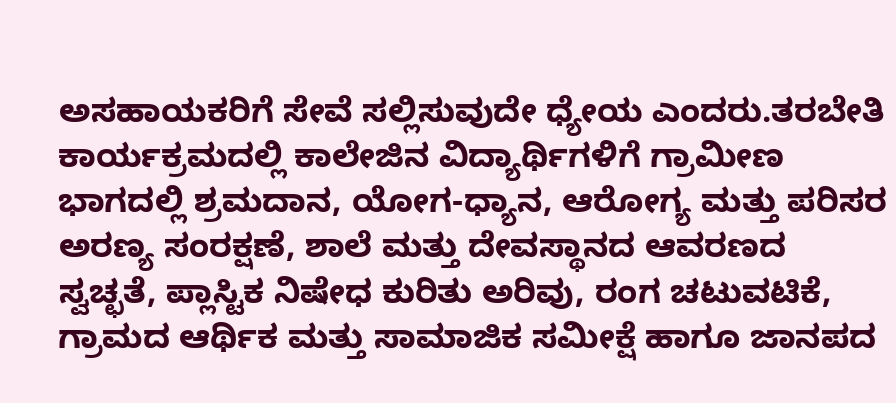ಅಸಹಾಯಕರಿಗೆ ಸೇವೆ ಸಲ್ಲಿಸುವುದೇ ಧ್ಯೇಯ ಎಂದರು.ತರಬೇತಿ ಕಾರ್ಯಕ್ರಮದಲ್ಲಿ ಕಾಲೇಜಿನ ವಿದ್ಯಾರ್ಥಿಗಳಿಗೆ ಗ್ರಾಮೀಣ ಭಾಗದಲ್ಲಿ ಶ್ರಮದಾನ, ಯೋಗ-ಧ್ಯಾನ, ಆರೋಗ್ಯ ಮತ್ತು ಪರಿಸರ ಅರಣ್ಯ ಸಂರಕ್ಷಣೆ, ಶಾಲೆ ಮತ್ತು ದೇವಸ್ಥಾನದ ಆವರಣದ ಸ್ವಚ್ಛತೆ, ಪ್ಲಾಸ್ಟಿಕ ನಿಷೇಧ ಕುರಿತು ಅರಿವು, ರಂಗ ಚಟುವಟಿಕೆ, ಗ್ರಾಮದ ಆರ್ಥಿಕ ಮತ್ತು ಸಾಮಾಜಿಕ ಸಮೀಕ್ಷೆ ಹಾಗೂ ಜಾನಪದ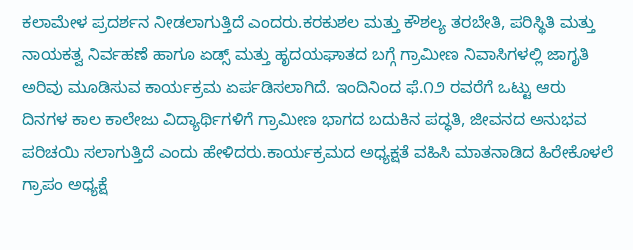ಕಲಾಮೇಳ ಪ್ರದರ್ಶನ ನೀಡಲಾಗುತ್ತಿದೆ ಎಂದರು.ಕರಕುಶಲ ಮತ್ತು ಕೌಶಲ್ಯ ತರಬೇತಿ, ಪರಿಸ್ಥಿತಿ ಮತ್ತು ನಾಯಕತ್ವ ನಿರ್ವಹಣೆ ಹಾಗೂ ಏಡ್ಸ್ ಮತ್ತು ಹೃದಯಘಾತದ ಬಗ್ಗೆ ಗ್ರಾಮೀಣ ನಿವಾಸಿಗಳಲ್ಲಿ ಜಾಗೃತಿ ಅರಿವು ಮೂಡಿಸುವ ಕಾರ್ಯಕ್ರಮ ಏರ್ಪಡಿಸಲಾಗಿದೆ. ಇಂದಿನಿಂದ ಫೆ.೧೨ ರವರೆಗೆ ಒಟ್ಟು ಆರು ದಿನಗಳ ಕಾಲ ಕಾಲೇಜು ವಿದ್ಯಾರ್ಥಿಗಳಿಗೆ ಗ್ರಾಮೀಣ ಭಾಗದ ಬದುಕಿನ ಪದ್ಧತಿ, ಜೀವನದ ಅನುಭವ ಪರಿಚಯಿ ಸಲಾಗುತ್ತಿದೆ ಎಂದು ಹೇಳಿದರು.ಕಾರ್ಯಕ್ರಮದ ಅಧ್ಯಕ್ಷತೆ ವಹಿಸಿ ಮಾತನಾಡಿದ ಹಿರೇಕೊಳಲೆ ಗ್ರಾಪಂ ಅಧ್ಯಕ್ಷೆ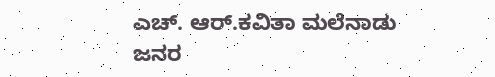ಎಚ್. ಆರ್.ಕವಿತಾ ಮಲೆನಾಡು ಜನರ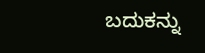ಬದುಕನ್ನು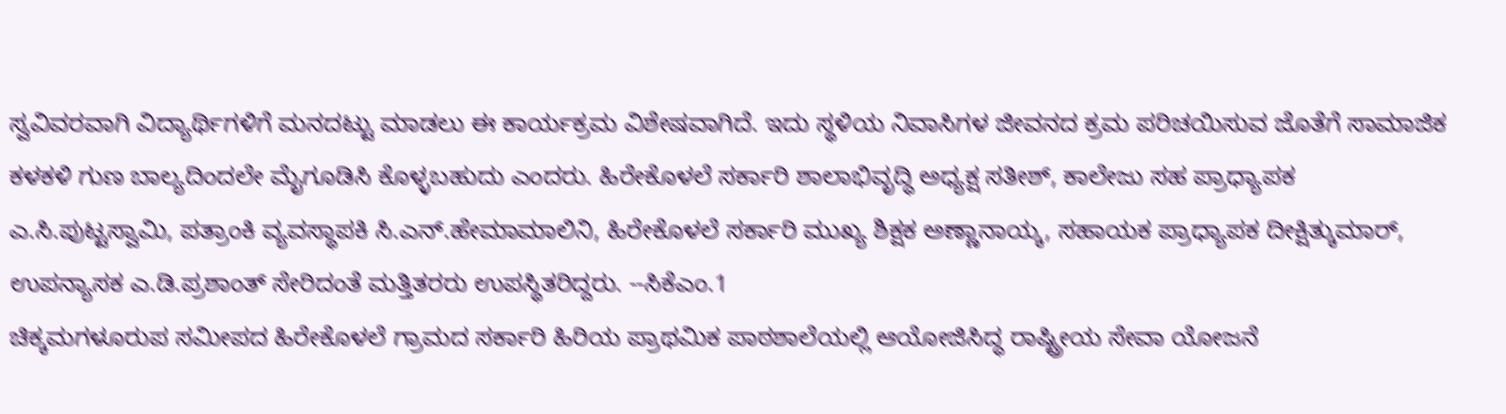ಸ್ವವಿವರವಾಗಿ ವಿದ್ಯಾರ್ಥಿಗಳಿಗೆ ಮನದಟ್ಟು ಮಾಡಲು ಈ ಕಾರ್ಯಕ್ರಮ ವಿಶೇಷವಾಗಿದೆ. ಇದು ಸ್ಥಳಿಯ ನಿವಾಸಿಗಳ ಜೀವನದ ಕ್ರಮ ಪರಿಚಯಿಸುವ ಜೊತೆಗೆ ಸಾಮಾಜಿಕ ಕಳಕಳಿ ಗುಣ ಬಾಲ್ಯದಿಂದಲೇ ಮೈಗೂಡಿಸಿ ಕೊಳ್ಳಬಹುದು ಎಂದರು. ಹಿರೇಕೊಳಲೆ ಸರ್ಕಾರಿ ಶಾಲಾಭಿವೃದ್ಧಿ ಅಧ್ಯಕ್ಷ ಸತೀಶ್, ಕಾಲೇಜು ಸಹ ಪ್ರಾಧ್ಯಾಪಕ ಎ.ಸಿ.ಪುಟ್ಟಸ್ವಾಮಿ, ಪತ್ರಾಂಕಿ ವ್ಯವಸ್ಥಾಪಕಿ ಸಿ.ಎನ್.ಹೇಮಾಮಾಲಿನಿ, ಹಿರೇಕೊಳಲೆ ಸರ್ಕಾರಿ ಮುಖ್ಯ ಶಿಕ್ಷಕ ಅಣ್ಣಾನಾಯ್ಕ, ಸಹಾಯಕ ಪ್ರಾಧ್ಯಾಪಕ ದೀಕ್ಷಿತ್ಕುಮಾರ್, ಉಪನ್ಯಾಸಕ ಎ.ಡಿ.ಪ್ರಶಾಂತ್ ಸೇರಿದಂತೆ ಮತ್ತಿತರರು ಉಪಸ್ಥಿತರಿದ್ದರು. --ಸಿಕೆಎಂ.1
ಚಿಕ್ಕಮಗಳೂರುಪ ಸಮೀಪದ ಹಿರೇಕೊಳಲೆ ಗ್ರಾಮದ ಸರ್ಕಾರಿ ಹಿರಿಯ ಪ್ರಾಥಮಿಕ ಪಾಠಶಾಲೆಯಲ್ಲಿ ಆಯೋಜಿಸಿದ್ಧ ರಾಷ್ಟ್ರೀಯ ಸೇವಾ ಯೋಜನೆ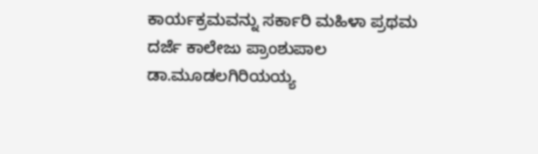ಕಾರ್ಯಕ್ರಮವನ್ನು ಸರ್ಕಾರಿ ಮಹಿಳಾ ಪ್ರಥಮ ದರ್ಜೆ ಕಾಲೇಜು ಪ್ರಾಂಶುಪಾಲ ಡಾ.ಮೂಡಲಗಿರಿಯಯ್ಯ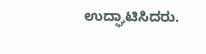ಉದ್ಘಾಟಿಸಿದರು.